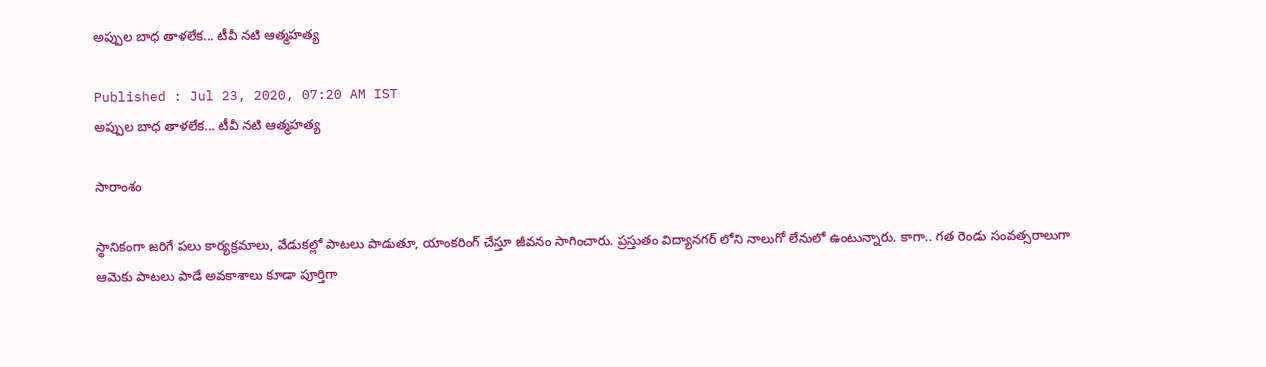అప్పుల బాధ తాళలేక... టీవీ నటి ఆత్మహత్య

Published : Jul 23, 2020, 07:20 AM IST
అప్పుల బాధ తాళలేక... టీవీ నటి ఆత్మహత్య

సారాంశం

స్థానికంగా జరిగే పలు కార్యక్రమాలు, వేడుకల్లో పాటలు పాడుతూ, యాంకరింగ్ చేస్తూ జీవనం సాగించారు. ప్రస్తుతం విద్యానగర్ లోని నాలుగో లేనులో ఉంటున్నారు. కాగా.. గత రెండు సంవత్సరాలుగా ఆమెకు పాటలు పాడే అవకాశాలు కూడా పూర్తిగా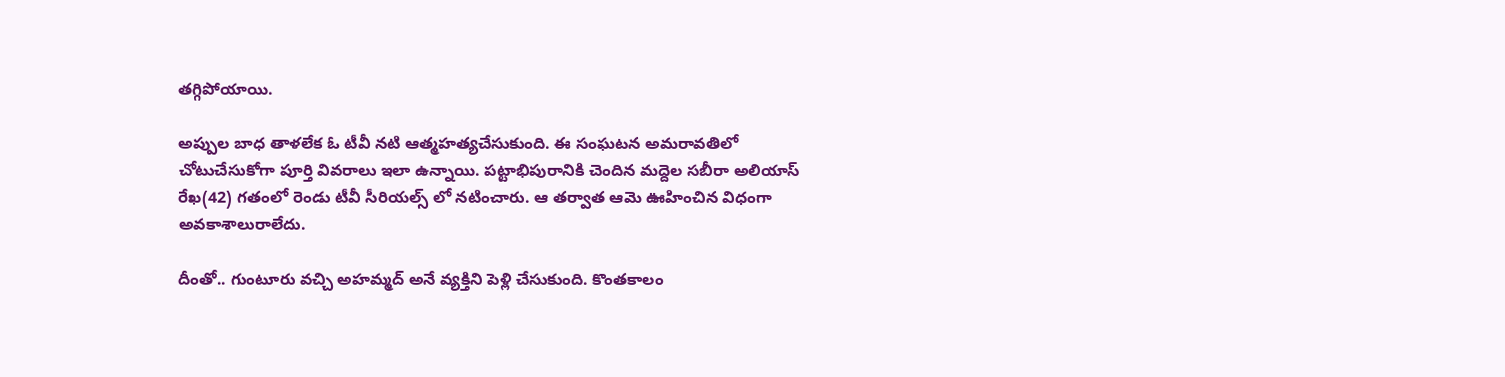తగ్గిపోయాయి.

అప్పుల బాధ తాళలేక ఓ టీవీ నటి ఆత్మహత్యచేసుకుంది. ఈ సంఘటన అమరావతిలో చోటుచేసుకోగా పూర్తి వివరాలు ఇలా ఉన్నాయి. పట్టాభిపురానికి చెందిన మద్దెల సబీరా అలియాస్ రేఖ(42) గతంలో రెండు టీవీ సీరియల్స్ లో నటించారు. ఆ తర్వాత ఆమె ఊహించిన విధంగా అవకాశాలురాలేదు.

దీంతో.. గుంటూరు వచ్చి అహమ్మద్ అనే వ్యక్తిని పెళ్లి చేసుకుంది. కొంతకాలం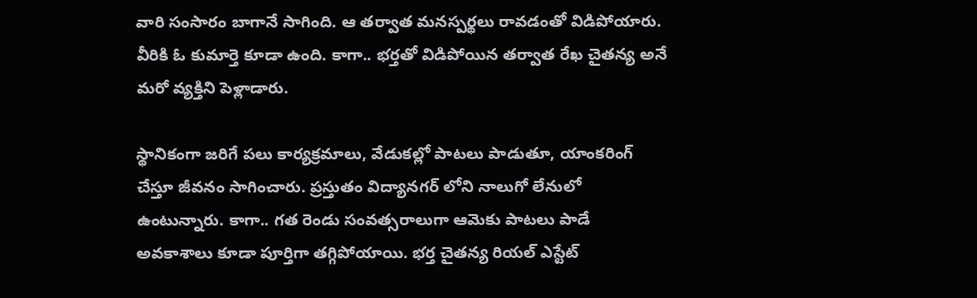వారి సంసారం బాగానే సాగింది. ఆ తర్వాత మనస్పర్థలు రావడంతో విడిపోయారు. వీరికి ఓ కుమార్తె కూడా ఉంది. కాగా.. భర్తతో విడిపోయిన తర్వాత రేఖ చైతన్య అనే మరో వ్యక్తిని పెళ్లాడారు.

స్థానికంగా జరిగే పలు కార్యక్రమాలు, వేడుకల్లో పాటలు పాడుతూ, యాంకరింగ్ చేస్తూ జీవనం సాగించారు. ప్రస్తుతం విద్యానగర్ లోని నాలుగో లేనులో ఉంటున్నారు. కాగా.. గత రెండు సంవత్సరాలుగా ఆమెకు పాటలు పాడే అవకాశాలు కూడా పూర్తిగా తగ్గిపోయాయి. భర్త చైతన్య రియల్ ఎస్టేట్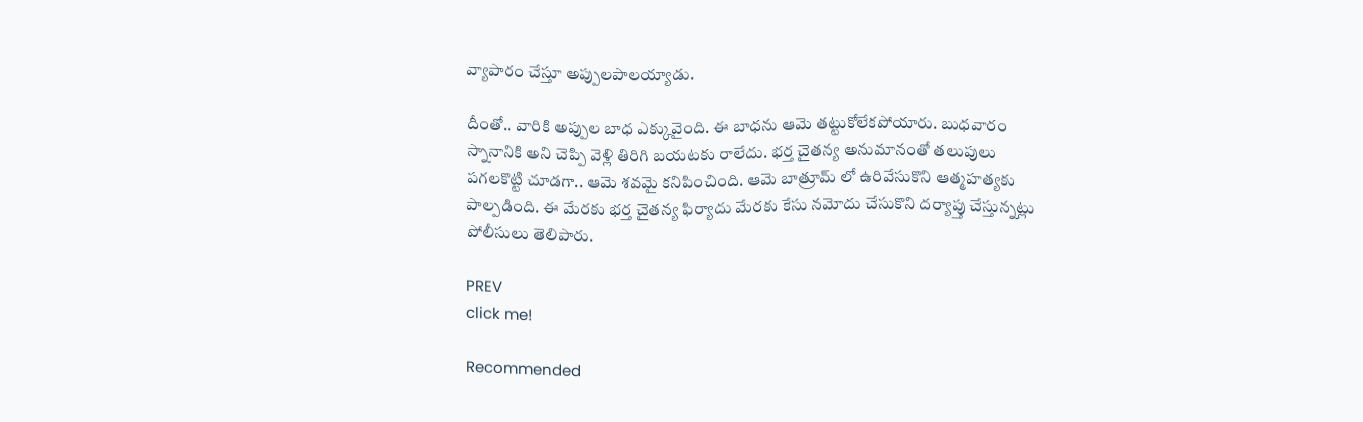వ్యాపారం చేస్తూ అప్పులపాలయ్యాడు.

దీంతో.. వారికి అప్పుల బాధ ఎక్కువైంది. ఈ బాధను ఆమె తట్టుకోలేకపోయారు. బుధవారం స్నానానికి అని చెప్పి వెళ్లి తిరిగి బయటకు రాలేదు. భర్త చైతన్య అనుమానంతో తలుపులు పగలకొట్టి చూడగా.. ఆమె శవమై కనిపించింది. ఆమె బాత్రూమ్ లో ఉరివేసుకొని ఆత్మహత్యకు పాల్పడింది. ఈ మేరకు భర్త చైతన్య ఫిర్యాదు మేరకు కేసు నమోదు చేసుకొని దర్యాప్తు చేస్తున్నట్లు పోలీసులు తెలిపారు.

PREV
click me!

Recommended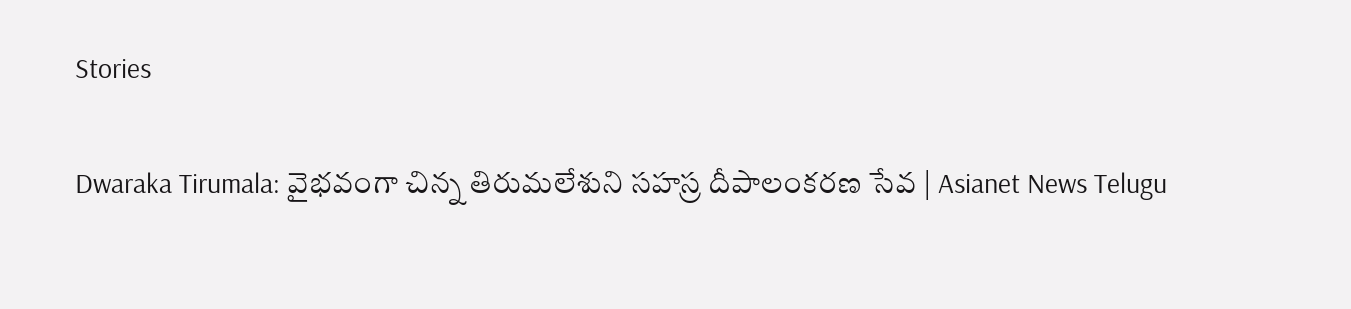Stories

Dwaraka Tirumala: వైభవంగా చిన్న తిరుమలేశుని సహస్ర దీపాలంకరణ సేవ | Asianet News Telugu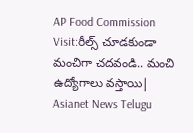AP Food Commission Visit:రీల్స్ చూడకుండా మంచిగా చదవండి.. మంచి ఉద్యోగాలు వస్తాయి| Asianet News Telugu